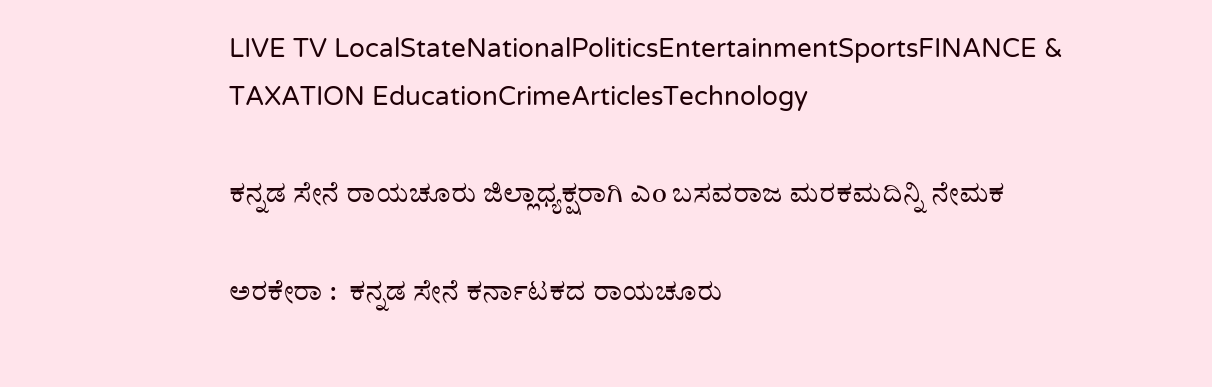LIVE TV LocalStateNationalPoliticsEntertainmentSportsFINANCE & TAXATION EducationCrimeArticlesTechnology

ಕನ್ನಡ ಸೇನೆ ರಾಯಚೂರು ಜಿಲ್ಲಾಧ್ಯಕ್ಷರಾಗಿ ಎo ಬಸವರಾಜ ಮರಕಮದಿನ್ನಿ ನೇಮಕ

ಅರಕೇರಾ :  ಕನ್ನಡ ಸೇನೆ ಕರ್ನಾಟಕದ ರಾಯಚೂರು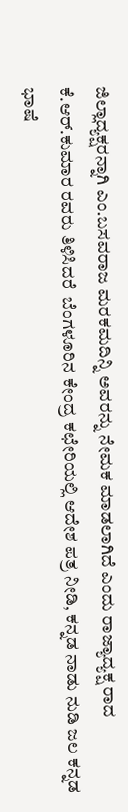ಜಿಲ್ಲಾದ್ಯಕ್ಷರನ್ನಾಗಿ ಎಂ.ಬಸವರಾಜ ಮರಕಮದಿನ್ನಿ ಅವರನ್ನು ನೇಮಕ ಮಾಡಲಾಗಿದೆ ಎಂದು ರಾಜ್ಯಾದ್ಯಕ್ಷ ರಾದ ಕೆ.ಆರ್.ಕುಮಾರ ರವರು ತಿಳಿಸಿದರೆ  ಬೆಂಗಳೂರಿನ ಕೇಂದ್ರ ಕಛೇರಿಯಲ್ಲಿ ಆದೇಶ ಪತ್ರ ನೀಡಿ, ಕನ್ನಡ ನಾಡು ನುಡಿ ಜಲ ಕನ್ನಡ  ಭಾಷೆ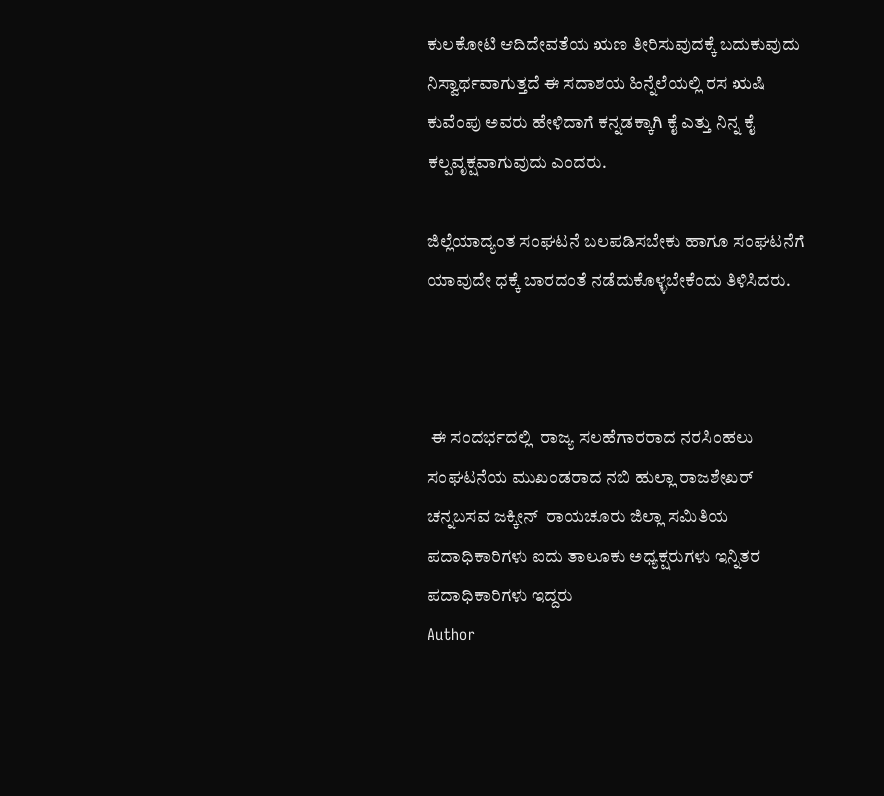ಕುಲಕೋಟಿ ಆದಿದೇವತೆಯ ಋಣ ತೀರಿಸುವುದಕ್ಕೆ ಬದುಕುವುದು  ನಿಸ್ವಾರ್ಥವಾಗುತ್ತದೆ ಈ ಸದಾಶಯ ಹಿನ್ನೆಲೆಯಲ್ಲಿ ರಸ ಋಷಿ ಕುವೆಂಪು ಅವರು ಹೇಳಿದಾಗೆ ಕನ್ನಡಕ್ಕಾಗಿ ಕೈ ಎತ್ತು ನಿನ್ನ ಕೈ ಕಲ್ಪವೃಕ್ಷವಾಗುವುದು ಎಂದರು.

ಜಿಲ್ಲೆಯಾದ್ಯಂತ ಸಂಘಟನೆ ಬಲಪಡಿಸಬೇಕು ಹಾಗೂ ಸಂಘಟನೆಗೆ ಯಾವುದೇ ಧಕ್ಕೆ ಬಾರದಂತೆ ನಡೆದುಕೊಳ್ಳಬೇಕೆಂದು ತಿಳಿಸಿದರು.



 ಈ ಸಂದರ್ಭದಲ್ಲಿ  ರಾಜ್ಯ ಸಲಹೆಗಾರರಾದ ನರಸಿಂಹಲು ಸಂಘಟನೆಯ ಮುಖಂಡರಾದ ನಬಿ ಹುಲ್ಲಾ ರಾಜಶೇಖರ್  ಚನ್ನಬಸವ ಜಕ್ಕೀನ್  ರಾಯಚೂರು ಜಿಲ್ಲಾ ಸಮಿತಿಯ ಪದಾಧಿಕಾರಿಗಳು ಐದು ತಾಲೂಕು ಅಧ್ಯಕ್ಷರುಗಳು ಇನ್ನಿತರ ಪದಾಧಿಕಾರಿಗಳು ಇದ್ದರು
Author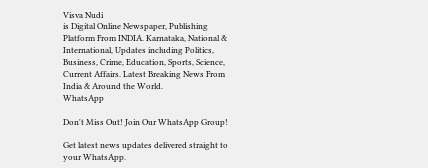Visva Nudi
is Digital Online Newspaper, Publishing Platform From INDIA. Karnataka, National & International, Updates including Politics, Business, Crime, Education, Sports, Science, Current Affairs. Latest Breaking News From India & Around the World.
WhatsApp

Don't Miss Out! Join Our WhatsApp Group!

Get latest news updates delivered straight to your WhatsApp.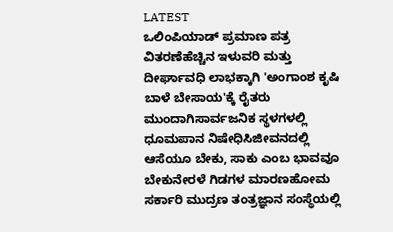LATEST
ಒಲಿಂಪಿಯಾಡ್ ಪ್ರಮಾಣ ಪತ್ರ ವಿತರಣೆಹೆಚ್ಚಿನ ಇಳುವರಿ ಮತ್ತು ದೀರ್ಘಾವಧಿ ಲಾಭಕ್ಕಾಗಿ 'ಅಂಗಾಂಶ ಕೃಷಿ ಬಾಳೆ ಬೇಸಾಯ'ಕ್ಕೆ ರೈತರು ಮುಂದಾಗಿಸಾರ್ವಜನಿಕ ಸ್ಥಳಗಳಲ್ಲಿ ಧೂಮಪಾನ ನಿಷೇಧಿಸಿಜೀವನದಲ್ಲಿ ಆಸೆಯೂ ಬೇಕು, ಸಾಕು ಎಂಬ ಭಾವವೂ ಬೇಕುನೇರಳೆ ಗಿಡಗಳ ಮಾರಣಹೋಮ ಸರ್ಕಾರಿ ಮುದ್ರಣ ತಂತ್ರಜ್ಞಾನ ಸಂಸ್ಥೆಯಲ್ಲಿ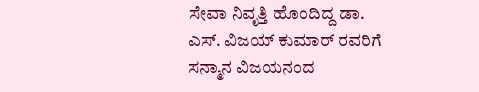ಸೇವಾ ನಿವೃತ್ತಿ ಹೊಂದಿದ್ದ ಡಾ. ಎಸ್. ವಿಜಯ್ ಕುಮಾರ್ ರವರಿಗೆ ಸನ್ಮಾನ ವಿಜಯನಂದ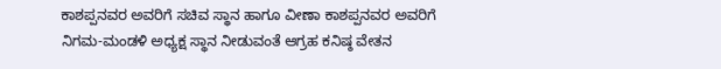ಕಾಶಪ್ಪನವರ ಅವರಿಗೆ ಸಚಿವ ಸ್ಥಾನ ಹಾಗೂ ವೀಣಾ ಕಾಶಪ್ಪನವರ ಅವರಿಗೆ ನಿಗಮ-ಮಂಡಳಿ ಅಧ್ಯಕ್ಷ ಸ್ಥಾನ ನೀಡುವಂತೆ ಆಗ್ರಹ ಕನಿಷ್ಠ ವೇತನ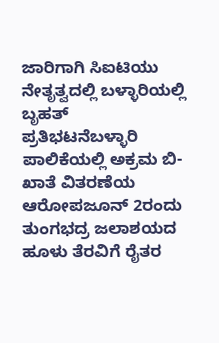ಜಾರಿಗಾಗಿ ಸಿಐಟಿಯು ನೇತೃತ್ವದಲ್ಲಿ ಬಳ್ಳಾರಿಯಲ್ಲಿ ಬೃಹತ್ ಪ್ರತಿಭಟನೆಬಳ್ಳಾರಿ ಪಾಲಿಕೆಯಲ್ಲಿ ಅಕ್ರಮ ಬಿ-ಖಾತೆ ವಿತರಣೆಯ ಆರೋಪಜೂನ್ 2ರಂದು ತುಂಗಭದ್ರ ಜಲಾಶಯದ ಹೂಳು ತೆರವಿಗೆ ರೈತರ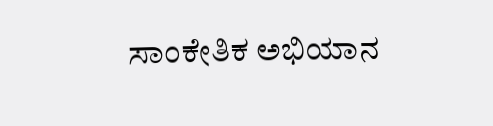ಸಾಂಕೇತಿಕ ಅಭಿಯಾನ